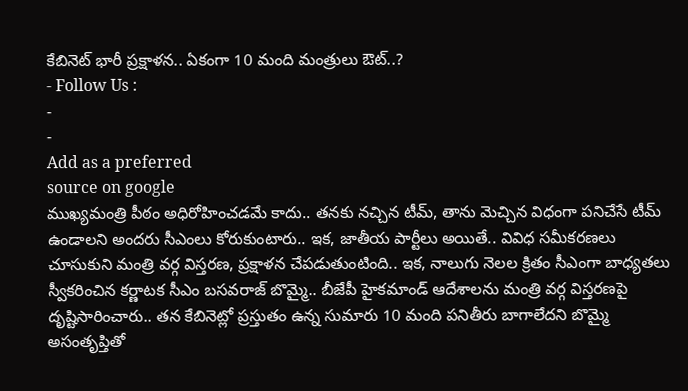కేబినెట్ భారీ ప్రక్షాళన.. ఏకంగా 10 మంది మంత్రులు ఔట్..?
- Follow Us :
-
-
Add as a preferred
source on google
ముఖ్యమంత్రి పీఠం అధిరోహించడమే కాదు.. తనకు నచ్చిన టీమ్, తాను మెచ్చిన విధంగా పనిచేసే టీమ్ ఉండాలని అందరు సీఎంలు కోరుకుంటారు.. ఇక, జాతీయ పార్టీలు అయితే.. వివిధ సమీకరణలు చూసుకుని మంత్రి వర్గ విస్తరణ, ప్రక్షాళన చేపడుతుంటింది.. ఇక, నాలుగు నెలల క్రితం సీఎంగా బాధ్యతలు స్వీకరించిన కర్ణాటక సీఎం బసవరాజ్ బొమ్మై.. బీజేపీ హైకమాండ్ ఆదేశాలను మంత్రి వర్గ విస్తరణపై దృష్టిసారించారు.. తన కేబినెట్లో ప్రస్తుతం ఉన్న సుమారు 10 మంది పనితీరు బాగాలేదని బొమ్మై అసంతృప్తితో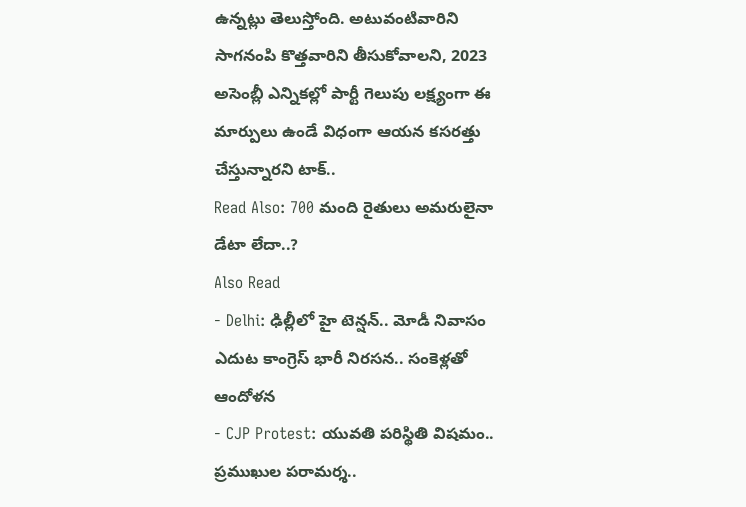ఉన్నట్లు తెలుస్తోంది. అటువంటివారిని సాగనంపి కొత్తవారిని తీసుకోవాలని, 2023 అసెంబ్లీ ఎన్నికల్లో పార్టీ గెలుపు లక్ష్యంగా ఈ మార్పులు ఉండే విధంగా ఆయన కసరత్తు చేస్తున్నారని టాక్..
Read Also: 700 మంది రైతులు అమరులైనా డేటా లేదా..?
Also Read
- Delhi: ఢిల్లీలో హై టెన్షన్.. మోడీ నివాసం ఎదుట కాంగ్రెస్ భారీ నిరసన.. సంకెళ్లతో ఆందోళన
- CJP Protest: యువతి పరిస్థితి విషమం.. ప్రముఖుల పరామర్శ..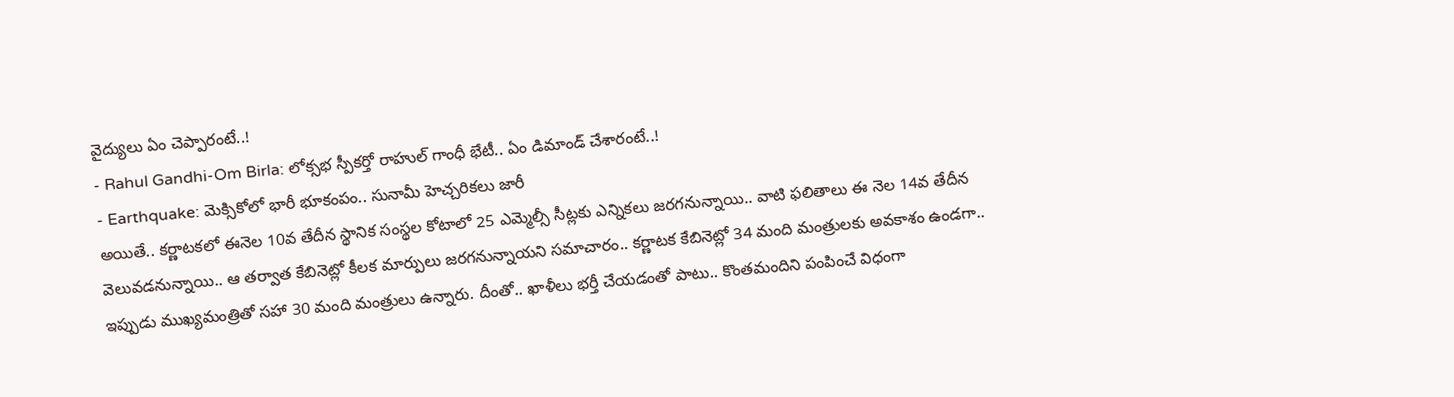వైద్యులు ఏం చెప్పారంటే..!
- Rahul Gandhi-Om Birla: లోక్సభ స్పీకర్తో రాహుల్ గాంధీ భేటీ.. ఏం డిమాండ్ చేశారంటే..!
- Earthquake: మెక్సికోలో భారీ భూకంపం.. సునామీ హెచ్చరికలు జారీ
అయితే.. కర్ణాటకలో ఈనెల 10వ తేదీన స్థానిక సంస్థల కోటాలో 25 ఎమ్మెల్సీ సీట్లకు ఎన్నికలు జరగనున్నాయి.. వాటి ఫలితాలు ఈ నెల 14వ తేదీన వెలువడనున్నాయి.. ఆ తర్వాత కేబినెట్లో కీలక మార్పులు జరగనున్నాయని సమాచారం.. కర్ణాటక కేబినెట్లో 34 మంది మంత్రులకు అవకాశం ఉండగా.. ఇప్పుడు ముఖ్యమంత్రితో సహా 30 మంది మంత్రులు ఉన్నారు. దీంతో.. ఖాళీలు భర్తీ చేయడంతో పాటు.. కొంతమందిని పంపించే విధంగా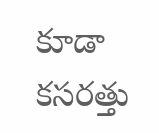కూడా కసరత్తు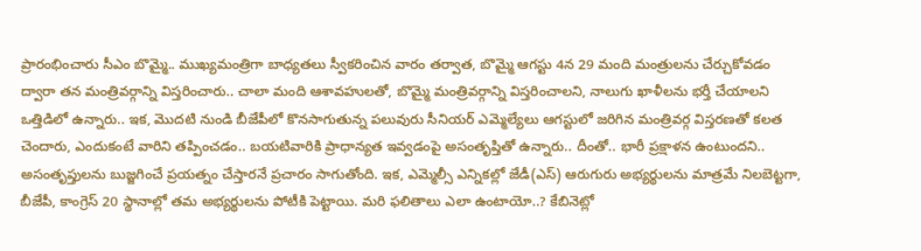ప్రారంభించారు సీఎం బొమ్మై.. ముఖ్యమంత్రిగా బాధ్యతలు స్వీకరించిన వారం తర్వాత, బొమ్మై ఆగస్టు 4న 29 మంది మంత్రులను చేర్చుకోవడం ద్వారా తన మంత్రివర్గాన్ని విస్తరించారు.. చాలా మంది ఆశావహులతో, బొమ్మై మంత్రివర్గాన్ని విస్తరించాలని, నాలుగు ఖాళీలను భర్తీ చేయాలని ఒత్తిడిలో ఉన్నారు.. ఇక, మొదటి నుండి బీజేపీలో కొనసాగుతున్న పలువురు సీనియర్ ఎమ్మెల్యేలు ఆగస్టులో జరిగిన మంత్రివర్గ విస్తరణతో కలత చెందారు, ఎందుకంటే వారిని తప్పించడం.. బయటివారికి ప్రాధాన్యత ఇవ్వడంపై అసంతృప్తితో ఉన్నారు.. దీంతో.. భారీ ప్రక్షాళన ఉంటుందని.. అసంతృప్తులను బుజ్జగించే ప్రయత్నం చేస్తారనే ప్రచారం సాగుతోంది. ఇక, ఎమ్మెల్సీ ఎన్నికల్లో జేడీ(ఎస్) ఆరుగురు అభ్యర్థులను మాత్రమే నిలబెట్టగా, బీజేపీ, కాంగ్రెస్ 20 స్థానాల్లో తమ అభ్యర్థులను పోటీకి పెట్టాయి. మరి ఫలితాలు ఎలా ఉంటాయో..? కేబినెట్లో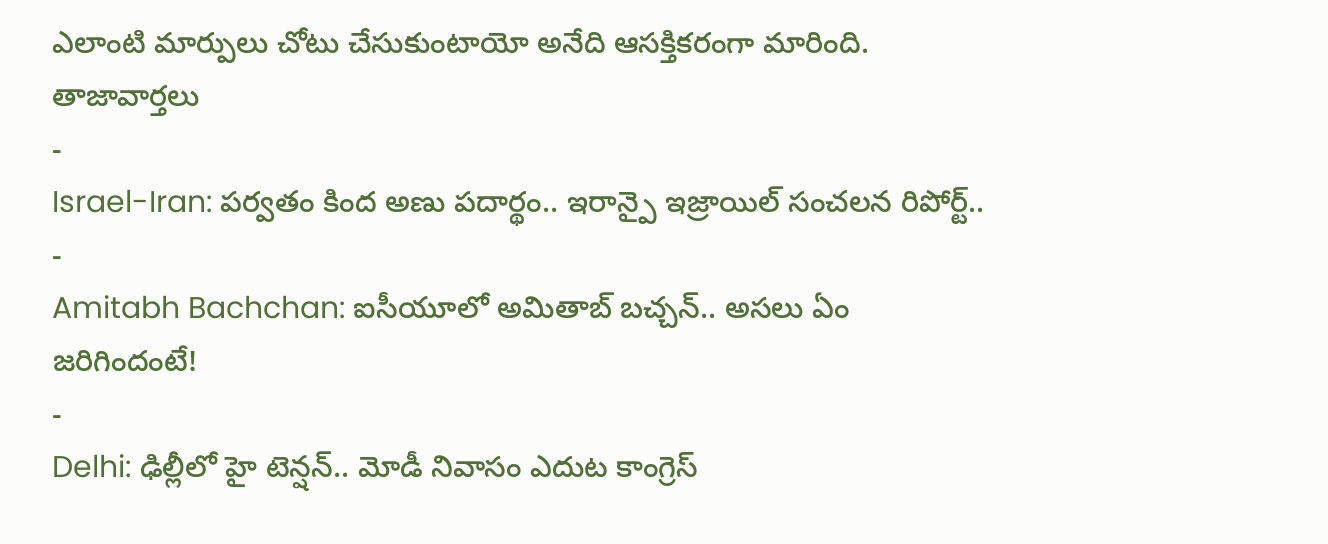ఎలాంటి మార్పులు చోటు చేసుకుంటాయో అనేది ఆసక్తికరంగా మారింది.
తాజావార్తలు
-
Israel-Iran: పర్వతం కింద అణు పదార్థం.. ఇరాన్పై ఇజ్రాయిల్ సంచలన రిపోర్ట్..
-
Amitabh Bachchan: ఐసీయూలో అమితాబ్ బచ్చన్.. అసలు ఏం జరిగిందంటే!
-
Delhi: ఢిల్లీలో హై టెన్షన్.. మోడీ నివాసం ఎదుట కాంగ్రెస్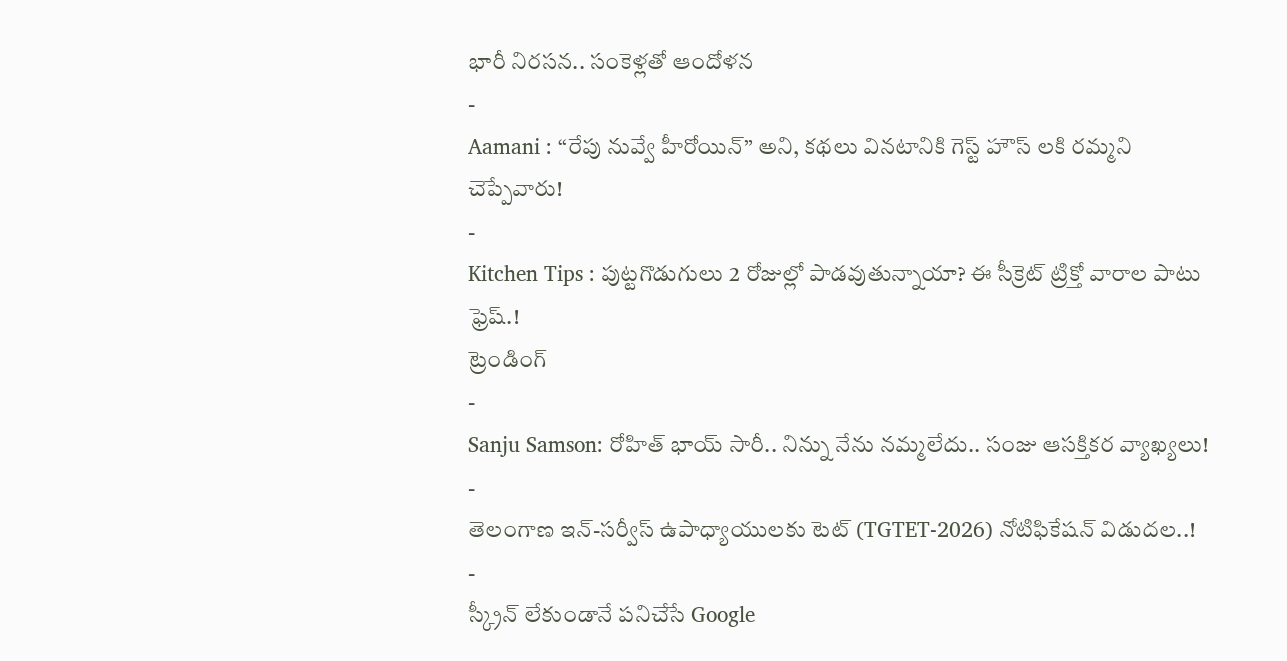భారీ నిరసన.. సంకెళ్లతో ఆందోళన
-
Aamani : “రేపు నువ్వే హీరోయిన్” అని, కథలు వినటానికి గెస్ట్ హౌస్ లకి రమ్మని చెప్పేవారు!
-
Kitchen Tips : పుట్టగొడుగులు 2 రోజుల్లో పాడవుతున్నాయా? ఈ సీక్రెట్ ట్రిక్తో వారాల పాటు ఫ్రెష్.!
ట్రెండింగ్
-
Sanju Samson: రోహిత్ భాయ్ సారీ.. నిన్ను నేను నమ్మలేదు.. సంజు ఆసక్తికర వ్యాఖ్యలు!
-
తెలంగాణ ఇన్-సర్వీస్ ఉపాధ్యాయులకు టెట్ (TGTET-2026) నోటిఫికేషన్ విడుదల..!
-
స్క్రీన్ లేకుండానే పనిచేసే Google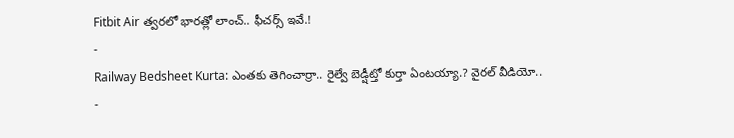Fitbit Air త్వరలో భారత్లో లాంచ్.. ఫీచర్స్ ఇవే.!
-
Railway Bedsheet Kurta: ఎంతకు తెగించార్రా.. రైల్వే బెడ్షీట్తో కుర్తా ఏంటయ్యా.? వైరల్ వీడియో..
-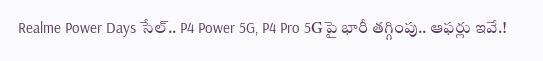Realme Power Days సేల్.. P4 Power 5G, P4 Pro 5Gపై భారీ తగ్గింపు.. ఆఫర్లు ఇవే.!